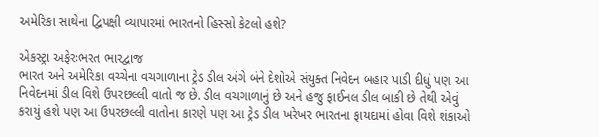અમેરિકા સાથેના દ્વિપક્ષી વ્યાપારમાં ભારતનો હિસ્સો કેટલો હશે?

એકસ્ટ્રા અફેરઃભરત ભારદ્વાજ
ભારત અને અમેરિકા વચ્ચેના વચગાળાના ટ્રેડ ડીલ અંગે બંને દેશોએ સંયુક્ત નિવેદન બહાર પાડી દીધું પણ આ નિવેદનમાં ડીલ વિશે ઉપરછલ્લી વાતો જ છે. ડીલ વચગાળાનું છે અને હજુ ફાઈનલ ડીલ બાકી છે તેથી એવું કરાયું હશે પણ આ ઉપરછલ્લી વાતોના કારણે પણ આ ટ્રેડ ડીલ ખરેખર ભારતના ફાયદામાં હોવા વિશે શંકાઓ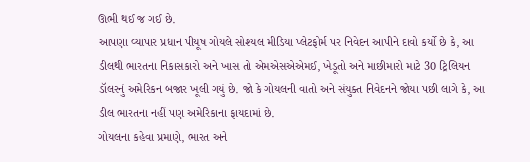ઊભી થઈ જ ગઈ છે.
આપણા વ્યાપાર પ્રધાન પીયૂષ ગોયલે સોશ્યલ મીડિયા પ્લેટફોર્મ પર નિવેદન આપીને દાવો કર્યો છે કે, આ ડીલથી ભારતના નિકાસકારો અને ખાસ તો એમએસએએમઈ, ખેડૂતો અને માછીમારો માટે 30 ટ્રિલિયન ડૉલરનું અમેરિકન બજાર ખૂલી ગયું છે. જો કે ગોયલની વાતો અને સંયુક્ત નિવેદનને જોયા પછી લાગે કે, આ ડીલ ભારતના નહીં પણ અમેરિકાના ફાયદામાં છે.
ગોયલના કહેવા પ્રમાણે, ભારત અને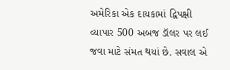અમેરિકા એક દાયકામાં દ્વિપક્ષી વ્યાપાર 500 અબજ ડૉલર પર લઈ જવા માટે સંમત થયાં છે. સવાલ એ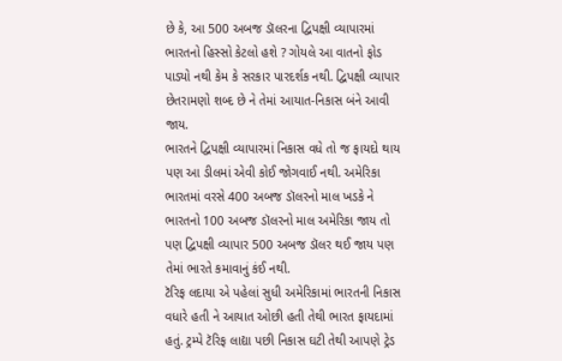છે કે, આ 500 અબજ ડૉલરના દ્વિપક્ષી વ્યાપારમાં ભારતનો હિસ્સો કેટલો હશે ? ગોયલે આ વાતનો ફોડ પાડ્યો નથી કેમ કે સરકાર પારદર્શક નથી. દ્વિપક્ષી વ્યાપાર છેતરામણો શબ્દ છે ને તેમાં આયાત-નિકાસ બંને આવી જાય.
ભારતને દ્વિપક્ષી વ્યાપારમાં નિકાસ વધે તો જ ફાયદો થાય પણ આ ડીલમાં એવી કોઈ જોગવાઈ નથી. અમેરિકા ભારતમાં વરસે 400 અબજ ડૉલરનો માલ ખડકે ને ભારતનો 100 અબજ ડૉલરનો માલ અમેરિકા જાય તો પણ દ્વિપક્ષી વ્યાપાર 500 અબજ ડૉલર થઈ જાય પણ તેમાં ભારતે કમાવાનું કંઈ નથી.
ટૅરિફ લદાયા એ પહેલાં સુધી અમેરિકામાં ભારતની નિકાસ વધારે હતી ને આયાત ઓછી હતી તેથી ભારત ફાયદામાં હતું. ટ્રમ્પે ટૅરિફ લાદ્યા પછી નિકાસ ઘટી તેથી આપણે ટ્રેડ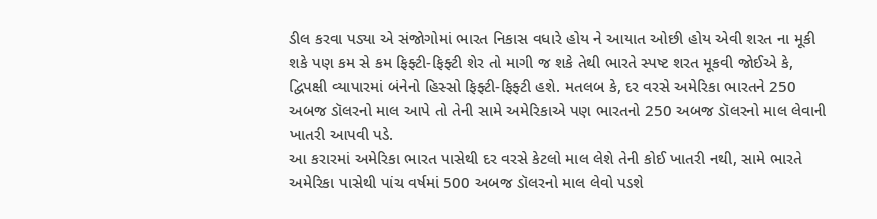ડીલ કરવા પડ્યા એ સંજોગોમાં ભારત નિકાસ વધારે હોય ને આયાત ઓછી હોય એવી શરત ના મૂકી શકે પણ કમ સે કમ ફિફ્ટી-ફિફ્ટી શેર તો માગી જ શકે તેથી ભારતે સ્પષ્ટ શરત મૂકવી જોઈએ કે, દ્વિપક્ષી વ્યાપારમાં બંનેનો હિસ્સો ફિફ્ટી-ફિફ્ટી હશે. મતલબ કે, દર વરસે અમેરિકા ભારતને 250 અબજ ડૉલરનો માલ આપે તો તેની સામે અમેરિકાએ પણ ભારતનો 250 અબજ ડૉલરનો માલ લેવાની ખાતરી આપવી પડે.
આ કરારમાં અમેરિકા ભારત પાસેથી દર વરસે કેટલો માલ લેશે તેની કોઈ ખાતરી નથી, સામે ભારતે અમેરિકા પાસેથી પાંચ વર્ષમાં 500 અબજ ડૉલરનો માલ લેવો પડશે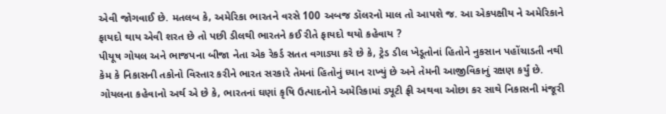એવી જોગવાઈ છે. મતલબ કે, અમેરિકા ભારતને વરસે 100 અબજ ડૉલરનો માલ તો આપશે જ. આ એકપક્ષીય ને અમેરિકાને ફાયદો થાય એવી શરત છે તો પછી ડીલથી ભારતને કઈ રીતે ફાયદો થયો કહેવાય ?
પીયૂષ ગોયલ અને ભાજપના બીજા નેતા એક રેકર્ડ સતત વગાડ્યા કરે છે કે, ટ્રેડ ડીલ ખેડૂતોનાં હિતોને નુકસાન પહોંચાડતી નથી કેમ કે નિકાસની તકોનો વિસ્તાર કરીને ભારત સરકારે તેમનાં હિતોનું ધ્યાન રાખ્યું છે અને તેમની આજીવિકાનું રક્ષણ કર્યું છે. ગોયલના કહેવાનો અર્થ એ છે કે, ભારતનાં ઘણાં કૃષિ ઉત્પાદનોને અમેરિકામાં ડ્યૂટી ફ્રી અથવા ઓછા કર સાથે નિકાસની મંજૂરી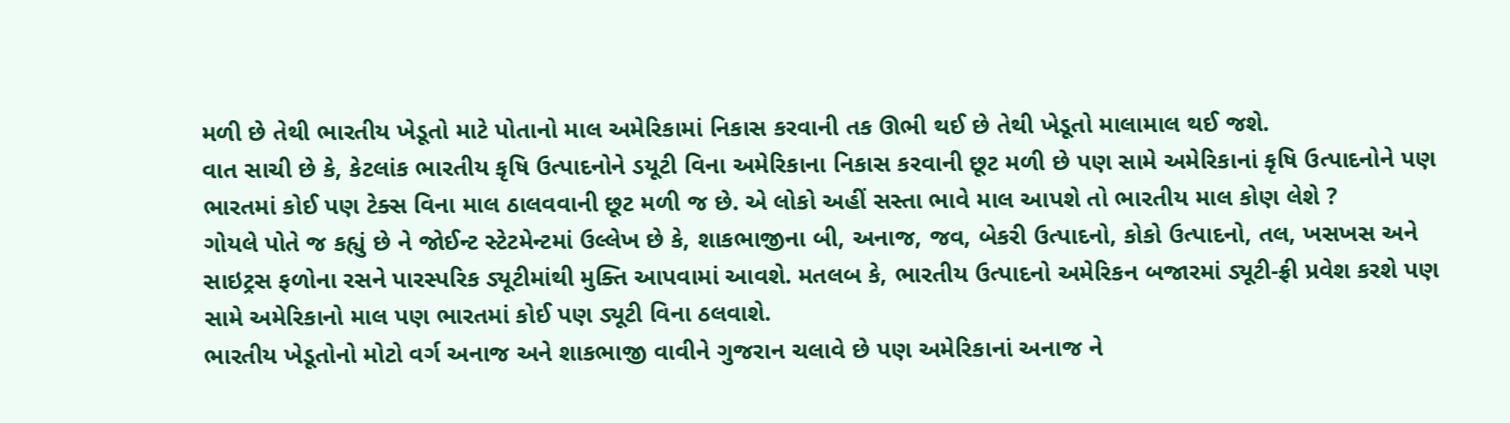મળી છે તેથી ભારતીય ખેડૂતો માટે પોતાનો માલ અમેરિકામાં નિકાસ કરવાની તક ઊભી થઈ છે તેથી ખેડૂતો માલામાલ થઈ જશે.
વાત સાચી છે કે, કેટલાંક ભારતીય કૃષિ ઉત્પાદનોને ડયૂટી વિના અમેરિકાના નિકાસ કરવાની છૂટ મળી છે પણ સામે અમેરિકાનાં કૃષિ ઉત્પાદનોને પણ ભારતમાં કોઈ પણ ટેક્સ વિના માલ ઠાલવવાની છૂટ મળી જ છે. એ લોકો અહીં સસ્તા ભાવે માલ આપશે તો ભારતીય માલ કોણ લેશે ?
ગોયલે પોતે જ કહ્યું છે ને જોઈન્ટ સ્ટેટમેન્ટમાં ઉલ્લેખ છે કે, શાકભાજીના બી, અનાજ, જવ, બેકરી ઉત્પાદનો, કોકો ઉત્પાદનો, તલ, ખસખસ અને સાઇટ્રસ ફળોના રસને પારસ્પરિક ડ્યૂટીમાંથી મુક્તિ આપવામાં આવશે. મતલબ કે, ભારતીય ઉત્પાદનો અમેરિકન બજારમાં ડ્યૂટી-ફ્રી પ્રવેશ કરશે પણ સામે અમેરિકાનો માલ પણ ભારતમાં કોઈ પણ ડ્યૂટી વિના ઠલવાશે.
ભારતીય ખેડૂતોનો મોટો વર્ગ અનાજ અને શાકભાજી વાવીને ગુજરાન ચલાવે છે પણ અમેરિકાનાં અનાજ ને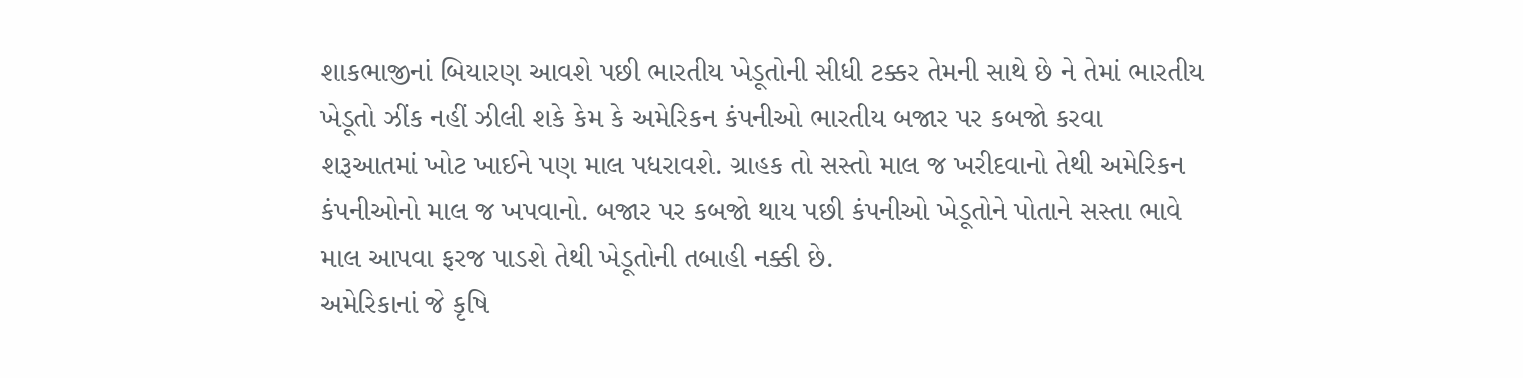શાકભાજીનાં બિયારણ આવશે પછી ભારતીય ખેડૂતોની સીધી ટક્કર તેમની સાથે છે ને તેમાં ભારતીય ખેડૂતો ઝીંક નહીં ઝીલી શકે કેમ કે અમેરિકન કંપનીઓ ભારતીય બજાર પર કબજો કરવા શરૂઆતમાં ખોટ ખાઈને પણ માલ પધરાવશે. ગ્રાહક તો સસ્તો માલ જ ખરીદવાનો તેથી અમેરિકન કંપનીઓનો માલ જ ખપવાનો. બજાર પર કબજો થાય પછી કંપનીઓ ખેડૂતોને પોતાને સસ્તા ભાવે માલ આપવા ફરજ પાડશે તેથી ખેડૂતોની તબાહી નક્કી છે.
અમેરિકાનાં જે કૃષિ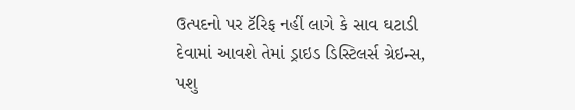ઉત્પદનો પર ટૅરિફ નહીં લાગે કે સાવ ઘટાડી દેવામાં આવશે તેમાં ડ્રાઇડ ડિસ્ટિલર્સ ગ્રેઇન્સ, પશુ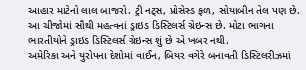આહાર માટેનો લાલ બાજરો. ટ્રી નટ્સ, પ્રોસેસ્ડ ફળ, સોયાબીન તેલ પણ છે. આ ચીજોમાં સૌથી મહત્વનાં ડ્રાઇડ ડિસ્ટિલર્સ ગ્રેઇન્સ છે. મોટા ભાગના ભારતીયોને ડ્રાઇડ ડિસ્ટિલર્સ ગ્રેઇન્સ શું છે એ ખબર નથી.
અમેરિકા અને યુરોપના દેશોમાં વાઈન, બિયર વગેરે બનાવતી ડિસ્ટિલરીઝમાં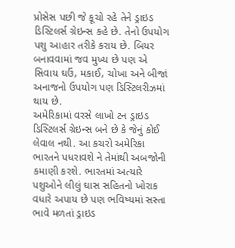પ્રોસેસ પછી જે કૂચો રહે તેને ડ્રાઇડ ડિસ્ટિલર્સ ગ્રેઇન્સ કહે છે. તેનો ઉપયોગ પશુ આહાર તરીકે કરાય છે. બિયર બનાવવામાં જવ મુખ્ય છે પણ એ સિવાય ઘઉં, મકાઈ, ચોખા અને બીજાં અનાજનો ઉપયોગ પણ ડિસ્ટિલરીઝમાં થાય છે.
અમેરિકામાં વરસે લાખો ટન ડ્રાઇડ ડિસ્ટિલર્સ ગ્રેઇન્સ બને છે કે જેનું કોઈ લેવાલ નથી. આ કચરો અમેરિકા ભારતને પધરાવશે ને તેમાંથી અબજોની કમાણી કરશે. ભારતમાં અત્યારે પશુઓને લીલું ઘાસ સહિતનો ખોરાક વધારે અપાય છે પણ ભવિષ્યમાં સસ્તા ભાવે મળતાં ડ્રાઇડ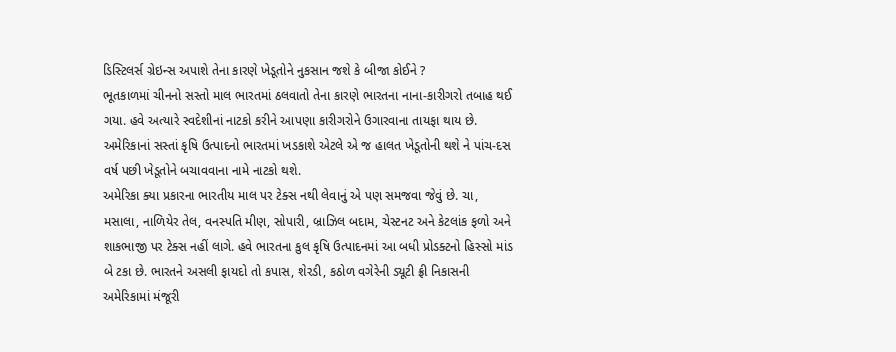ડિસ્ટિલર્સ ગ્રેઇન્સ અપાશે તેના કારણે ખેડૂતોને નુકસાન જશે કે બીજા કોઈને ?
ભૂતકાળમાં ચીનનો સસ્તો માલ ભારતમાં ઠલવાતો તેના કારણે ભારતના નાના-કારીગરો તબાહ થઈ ગયા. હવે અત્યારે સ્વદેશીનાં નાટકો કરીને આપણા કારીગરોને ઉગારવાના તાયફા થાય છે. અમેરિકાનાં સસ્તાં કૃષિ ઉત્પાદનો ભારતમાં ખડકાશે એટલે એ જ હાલત ખેડૂતોની થશે ને પાંચ-દસ વર્ષ પછી ખેડૂતોને બચાવવાના નામે નાટકો થશે.
અમેરિકા ક્યા પ્રકારના ભારતીય માલ પર ટેક્સ નથી લેવાનું એ પણ સમજવા જેવું છે. ચા, મસાલા, નાળિયેર તેલ, વનસ્પતિ મીણ, સોપારી, બ્રાઝિલ બદામ, ચેસ્ટનટ અને કેટલાંક ફળો અને શાકભાજી પર ટેક્સ નહીં લાગે. હવે ભારતના કુલ કૃષિ ઉત્પાદનમાં આ બધી પ્રોડક્ટનો હિસ્સો માંડ બે ટકા છે. ભારતને અસલી ફાયદો તો કપાસ, શેરડી, કઠોળ વગેરેની ડ્યૂટી ફ્રી નિકાસની અમેરિકામાં મંજૂરી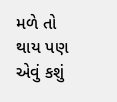મળે તો થાય પણ એવું કશું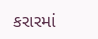કરારમાં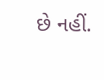છે નહીં.